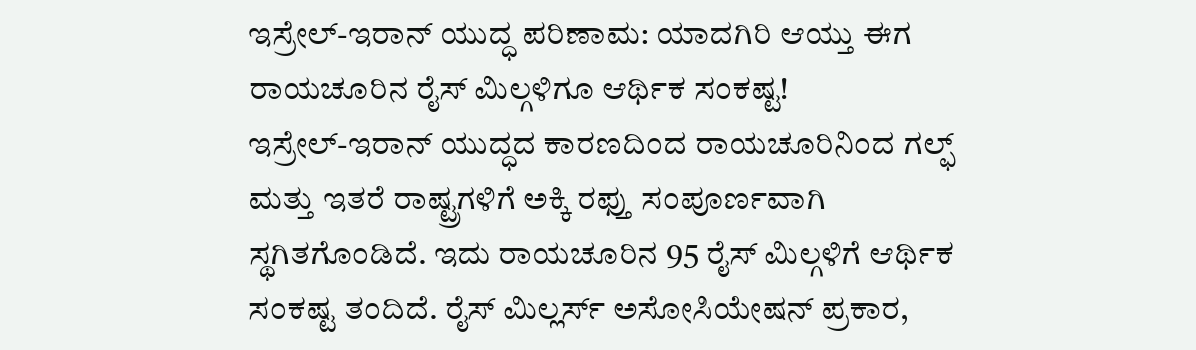ಇಸ್ರೇಲ್-ಇರಾನ್ ಯುದ್ಧ ಪರಿಣಾಮ: ಯಾದಗಿರಿ ಆಯ್ತು ಈಗ ರಾಯಚೂರಿನ ರೈಸ್ ಮಿಲ್ಗಳಿಗೂ ಆರ್ಥಿಕ ಸಂಕಷ್ಟ!
ಇಸ್ರೇಲ್-ಇರಾನ್ ಯುದ್ಧದ ಕಾರಣದಿಂದ ರಾಯಚೂರಿನಿಂದ ಗಲ್ಫ್ ಮತ್ತು ಇತರೆ ರಾಷ್ಟ್ರಗಳಿಗೆ ಅಕ್ಕಿ ರಫ್ತು ಸಂಪೂರ್ಣವಾಗಿ ಸ್ಥಗಿತಗೊಂಡಿದೆ. ಇದು ರಾಯಚೂರಿನ 95 ರೈಸ್ ಮಿಲ್ಗಳಿಗೆ ಆರ್ಥಿಕ ಸಂಕಷ್ಟ ತಂದಿದೆ. ರೈಸ್ ಮಿಲ್ಲರ್ಸ್ ಅಸೋಸಿಯೇಷನ್ ಪ್ರಕಾರ,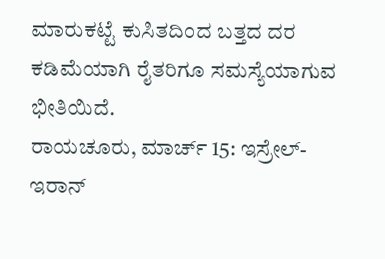ಮಾರುಕಟ್ಟೆ ಕುಸಿತದಿಂದ ಬತ್ತದ ದರ ಕಡಿಮೆಯಾಗಿ ರೈತರಿಗೂ ಸಮಸ್ಯೆಯಾಗುವ ಭೀತಿಯಿದೆ.
ರಾಯಚೂರು, ಮಾರ್ಚ್ 15: ಇಸ್ರೇಲ್-ಇರಾನ್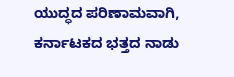ಯುದ್ಧದ ಪರಿಣಾಮವಾಗಿ, ಕರ್ನಾಟಕದ ಭತ್ತದ ನಾಡು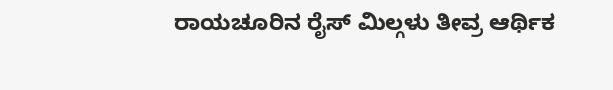ರಾಯಚೂರಿನ ರೈಸ್ ಮಿಲ್ಗಳು ತೀವ್ರ ಆರ್ಥಿಕ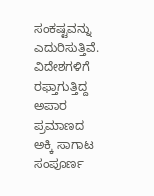ಸಂಕಷ್ಟವನ್ನು ಎದುರಿಸುತ್ತಿವೆ. ವಿದೇಶಗಳಿಗೆ ರಫ್ತಾಗುತ್ತಿದ್ದ ಅಪಾರ ಪ್ರಮಾಣದ ಅಕ್ಕಿ ಸಾಗಾಟ ಸಂಪೂರ್ಣ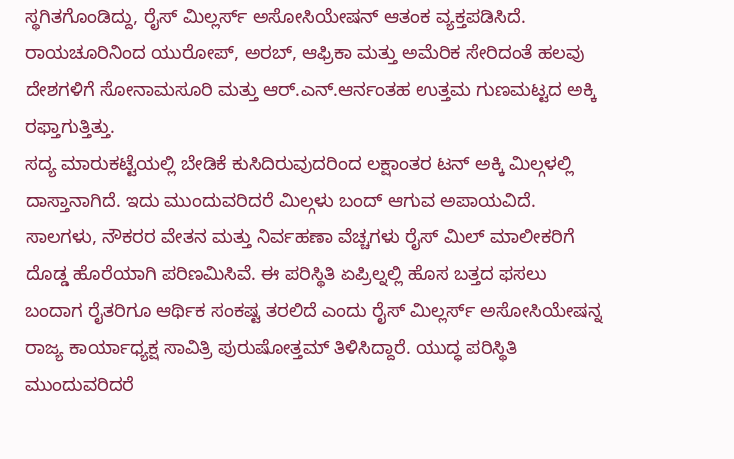ಸ್ಥಗಿತಗೊಂಡಿದ್ದು, ರೈಸ್ ಮಿಲ್ಲರ್ಸ್ ಅಸೋಸಿಯೇಷನ್ ಆತಂಕ ವ್ಯಕ್ತಪಡಿಸಿದೆ. ರಾಯಚೂರಿನಿಂದ ಯುರೋಪ್, ಅರಬ್, ಆಫ್ರಿಕಾ ಮತ್ತು ಅಮೆರಿಕ ಸೇರಿದಂತೆ ಹಲವು ದೇಶಗಳಿಗೆ ಸೋನಾಮಸೂರಿ ಮತ್ತು ಆರ್.ಎನ್.ಆರ್ನಂತಹ ಉತ್ತಮ ಗುಣಮಟ್ಟದ ಅಕ್ಕಿ ರಫ್ತಾಗುತ್ತಿತ್ತು.
ಸದ್ಯ ಮಾರುಕಟ್ಟೆಯಲ್ಲಿ ಬೇಡಿಕೆ ಕುಸಿದಿರುವುದರಿಂದ ಲಕ್ಷಾಂತರ ಟನ್ ಅಕ್ಕಿ ಮಿಲ್ಗಳಲ್ಲಿ ದಾಸ್ತಾನಾಗಿದೆ. ಇದು ಮುಂದುವರಿದರೆ ಮಿಲ್ಗಳು ಬಂದ್ ಆಗುವ ಅಪಾಯವಿದೆ. ಸಾಲಗಳು, ನೌಕರರ ವೇತನ ಮತ್ತು ನಿರ್ವಹಣಾ ವೆಚ್ಚಗಳು ರೈಸ್ ಮಿಲ್ ಮಾಲೀಕರಿಗೆ ದೊಡ್ಡ ಹೊರೆಯಾಗಿ ಪರಿಣಮಿಸಿವೆ. ಈ ಪರಿಸ್ಥಿತಿ ಏಪ್ರಿಲ್ನಲ್ಲಿ ಹೊಸ ಬತ್ತದ ಫಸಲು ಬಂದಾಗ ರೈತರಿಗೂ ಆರ್ಥಿಕ ಸಂಕಷ್ಟ ತರಲಿದೆ ಎಂದು ರೈಸ್ ಮಿಲ್ಲರ್ಸ್ ಅಸೋಸಿಯೇಷನ್ನ ರಾಜ್ಯ ಕಾರ್ಯಾಧ್ಯಕ್ಷ ಸಾವಿತ್ರಿ ಪುರುಷೋತ್ತಮ್ ತಿಳಿಸಿದ್ದಾರೆ. ಯುದ್ಧ ಪರಿಸ್ಥಿತಿ ಮುಂದುವರಿದರೆ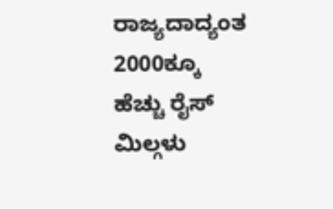ರಾಜ್ಯದಾದ್ಯಂತ 2000ಕ್ಕೂ ಹೆಚ್ಚು ರೈಸ್ ಮಿಲ್ಗಳು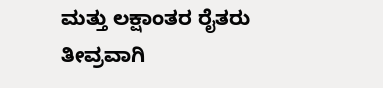ಮತ್ತು ಲಕ್ಷಾಂತರ ರೈತರು ತೀವ್ರವಾಗಿ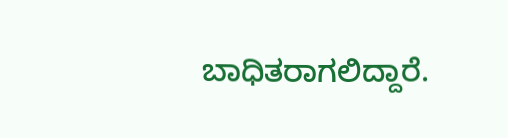ಬಾಧಿತರಾಗಲಿದ್ದಾರೆ.